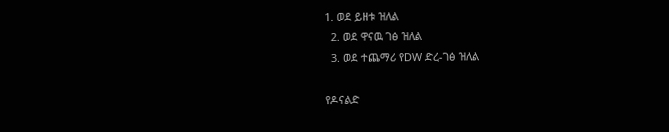1. ወደ ይዘቱ ዝለል
  2. ወደ ዋናዉ ገፅ ዝለል
  3. ወደ ተጨማሪ የDW ድረ-ገፅ ዝለል

የዶናልድ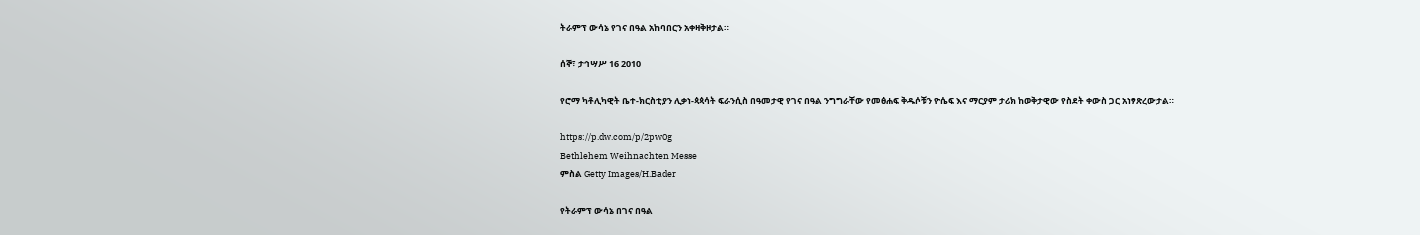ትራምፕ ውሳኔ የገና በዓል አከባበርን አቀዛቅዞታል።

ሰኞ፣ ታኅሣሥ 16 2010

የሮማ ካቶሊካዊት ቤተ-ክርስቲያን ሊቃነ-ጳጳሳት ፍራንሲስ በዓመታዊ የገና በዓል ንግግራቸው የመፅሐፍ ቅዱሶቹን ዮሴፍ እና ማርያም ታሪክ ከወቅታዊው የስደት ቀውስ ጋር አነፃጽረውታል።

https://p.dw.com/p/2pw0g
Bethlehem Weihnachten Messe
ምስል Getty Images/H.Bader

የትራምፕ ውሳኔ በገና በዓል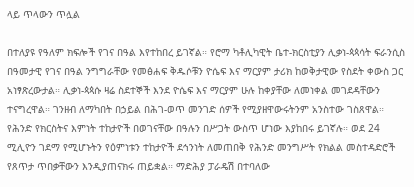ላይ ጥላውን ጥሏል

በተለያዩ የዓለም ክፍሎች የገና በዓል እየተከበረ ይገኛል። የሮማ ካቶሊካዊት ቤተ-ክርስቲያን ሊቃነ-ጳጳሳት ፍራንሲስ በዓመታዊ የገና በዓል ንግግራቸው የመፅሐፍ ቅዱሶቹን ዮሴፍ እና ማርያም ታሪክ ከወቅታዊው የስደት ቀውስ ጋር አነፃጽረውታል። ሊቃነ-ጳጳሱ ዛሬ ስደተኞች እንደ ዮሴፍ እና ማርያም ሁሉ ከቀያቸው ለመነቀል መገደዳቸውን ተናግረዋል። ገንዘብ ለማካበት በኃይል በሕገ-ወጥ መንገድ ሰዎች የሚያዘዋውሩትንም አንስተው ገስጸዋል።
የሕንድ የክርስትና እምነት ተከታዮች በወገናቸው በዓሉን በሥጋት ውስጥ ሆነው እያከበሩ ይገኛሉ። ወደ 24 ሚሊዮን ገደማ የሚሆኑትን የዕምነቱን ተከታዮች ደኅንነት ለመጠበቅ የሕንድ መንግሥት የክልል መስተዳድሮች የጸጥታ ጥበቃቸውን እንዲያጠናክሩ ጠይቋል። ማድሕያ ፓራዴሽ በተባለው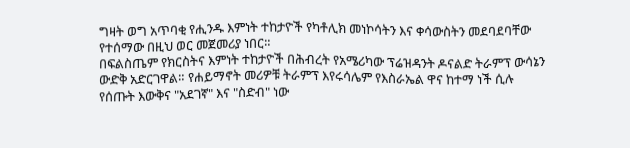ግዛት ወግ አጥባቂ የሒንዱ እምነት ተከታዮች የካቶሊክ መነኮሳትን እና ቀሳውስትን መደባደባቸው የተሰማው በዚህ ወር መጀመሪያ ነበር።
በፍልስጤም የክርስትና እምነት ተከታዮች በሕብረት የአሜሪካው ፕሬዝዳንት ዶናልድ ትራምፕ ውሳኔን ውድቅ አድርገዋል። የሐይማኖት መሪዎቹ ትራምፕ እየሩሳሌም የእስራኤል ዋና ከተማ ነች ሲሉ የሰጡት እውቅና "አደገኛ" እና "ስድብ" ነው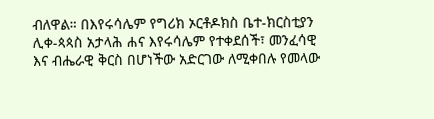ብለዋል። በእየሩሳሌም የግሪክ ኦርቶዶክስ ቤተ-ክርስቲያን ሊቀ-ጳጳስ አታላሕ ሐና እየሩሳሌም የተቀደሰች፣ መንፈሳዊ እና ብሔራዊ ቅርስ በሆነችው አድርገው ለሚቀበሉ የመላው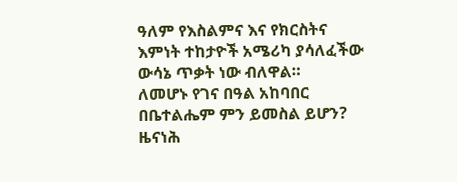ዓለም የእስልምና እና የክርስትና እምነት ተከታዮች አሜሪካ ያሳለፈችው ውሳኔ ጥቃት ነው ብለዋል።
ለመሆኑ የገና በዓል አከባበር በቤተልሔም ምን ይመስል ይሆን? ዜናነሕ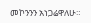መኮንንን አነጋሬዋለሁ።